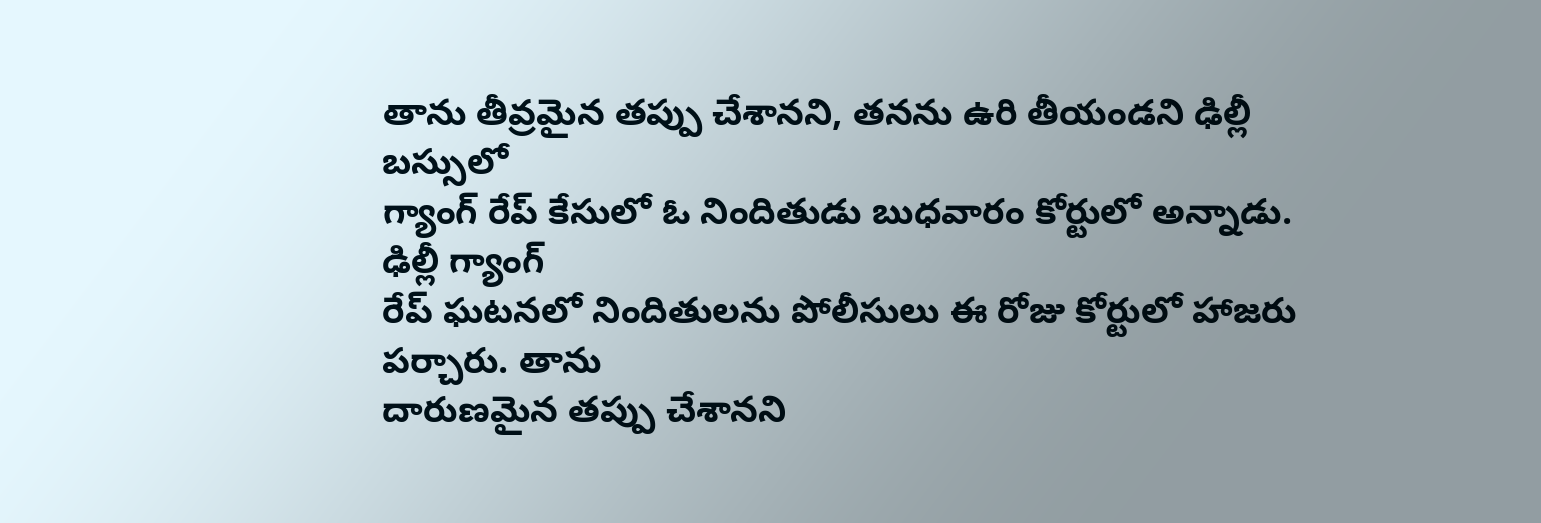తాను తీవ్రమైన తప్పు చేశానని, తనను ఉరి తీయండని ఢిల్లీ బస్సులో
గ్యాంగ్ రేప్ కేసులో ఓ నిందితుడు బుధవారం కోర్టులో అన్నాడు. ఢిల్లీ గ్యాంగ్
రేప్ ఘటనలో నిందితులను పోలీసులు ఈ రోజు కోర్టులో హాజరు పర్చారు. తాను
దారుణమైన తప్పు చేశానని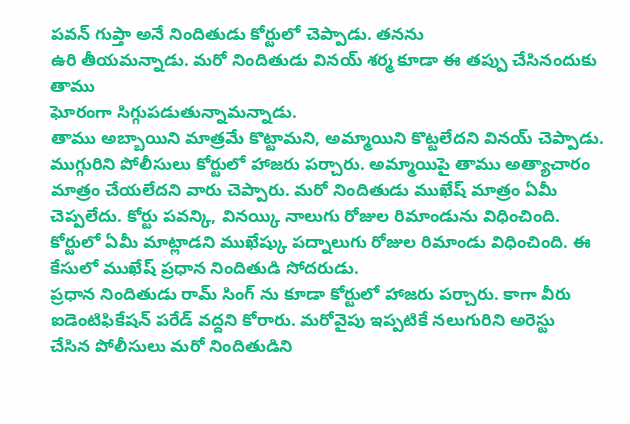పవన్ గుప్తా అనే నిందితుడు కోర్టులో చెప్పాడు. తనను
ఉరి తీయమన్నాడు. మరో నిందితుడు వినయ్ శర్మ కూడా ఈ తప్పు చేసినందుకు తాము
ఘోరంగా సిగ్గుపడుతున్నామన్నాడు.
తాము అబ్బాయిని మాత్రమే కొట్టామని, అమ్మాయిని కొట్టలేదని వినయ్ చెప్పాడు.
ముగ్గురిని పోలీసులు కోర్టులో హాజరు పర్చారు. అమ్మాయిపై తాము అత్యాచారం
మాత్రం చేయలేదని వారు చెప్పారు. మరో నిందితుడు ముఖేష్ మాత్రం ఏమీ
చెప్పలేదు. కోర్టు పవన్కి, వినయ్కి నాలుగు రోజుల రిమాండును విధించింది.
కోర్టులో ఏమీ మాట్లాడని ముఖేష్కు పద్నాలుగు రోజుల రిమాండు విధించింది. ఈ
కేసులో ముఖేష్ ప్రధాన నిందితుడి సోదరుడు.
ప్రధాన నిందితుడు రామ్ సింగ్ ను కూడా కోర్టులో హాజరు పర్చారు. కాగా వీరు
ఐడెంటిఫికేషన్ పరేడ్ వద్దని కోరారు. మరోవైపు ఇప్పటికే నలుగురిని అరెస్టు
చేసిన పోలీసులు మరో నిందితుడిని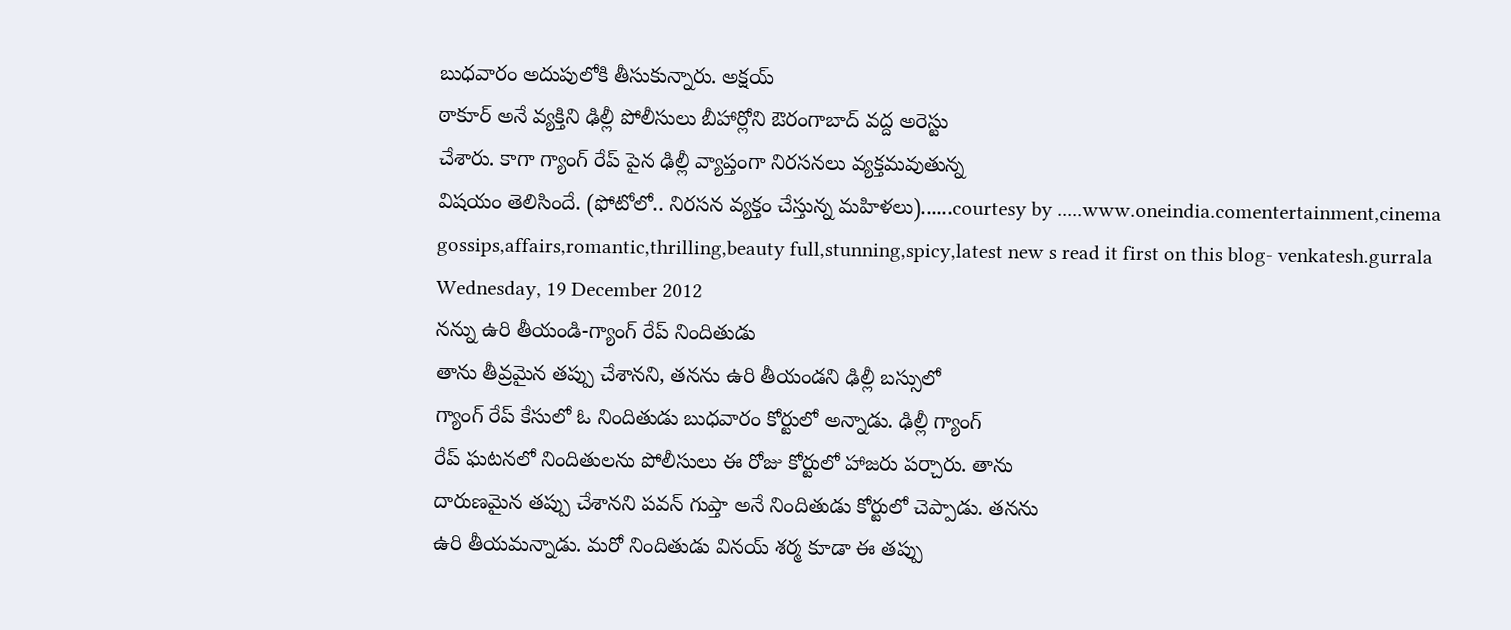బుధవారం అదుపులోకి తీసుకున్నారు. అక్షయ్
ఠాకూర్ అనే వ్యక్తిని ఢిల్లీ పోలీసులు బీహార్లోని ఔరంగాబాద్ వద్ద అరెస్టు
చేశారు. కాగా గ్యాంగ్ రేప్ పైన ఢిల్లీ వ్యాప్తంగా నిరసనలు వ్యక్తమవుతున్న
విషయం తెలిసిందే. (ఫోటోలో.. నిరసన వ్యక్తం చేస్తున్న మహిళలు)......courtesy by .....www.oneindia.comentertainment,cinema gossips,affairs,romantic,thrilling,beauty full,stunning,spicy,latest new s read it first on this blog- venkatesh.gurrala
Wednesday, 19 December 2012
నన్ను ఉరి తీయండి-గ్యాంగ్ రేప్ నిందితుడు
తాను తీవ్రమైన తప్పు చేశానని, తనను ఉరి తీయండని ఢిల్లీ బస్సులో
గ్యాంగ్ రేప్ కేసులో ఓ నిందితుడు బుధవారం కోర్టులో అన్నాడు. ఢిల్లీ గ్యాంగ్
రేప్ ఘటనలో నిందితులను పోలీసులు ఈ రోజు కోర్టులో హాజరు పర్చారు. తాను
దారుణమైన తప్పు చేశానని పవన్ గుప్తా అనే నిందితుడు కోర్టులో చెప్పాడు. తనను
ఉరి తీయమన్నాడు. మరో నిందితుడు వినయ్ శర్మ కూడా ఈ తప్పు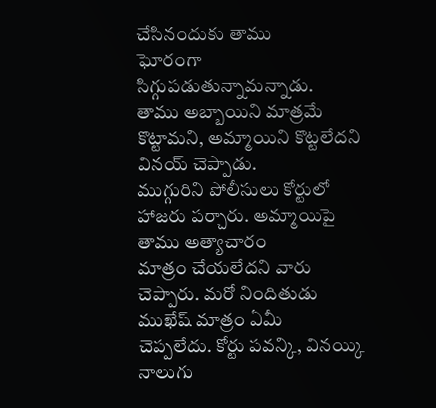చేసినందుకు తాము
ఘోరంగా సిగ్గుపడుతున్నామన్నాడు.
తాము అబ్బాయిని మాత్రమే కొట్టామని, అమ్మాయిని కొట్టలేదని వినయ్ చెప్పాడు.
ముగ్గురిని పోలీసులు కోర్టులో హాజరు పర్చారు. అమ్మాయిపై తాము అత్యాచారం
మాత్రం చేయలేదని వారు చెప్పారు. మరో నిందితుడు ముఖేష్ మాత్రం ఏమీ
చెప్పలేదు. కోర్టు పవన్కి, వినయ్కి నాలుగు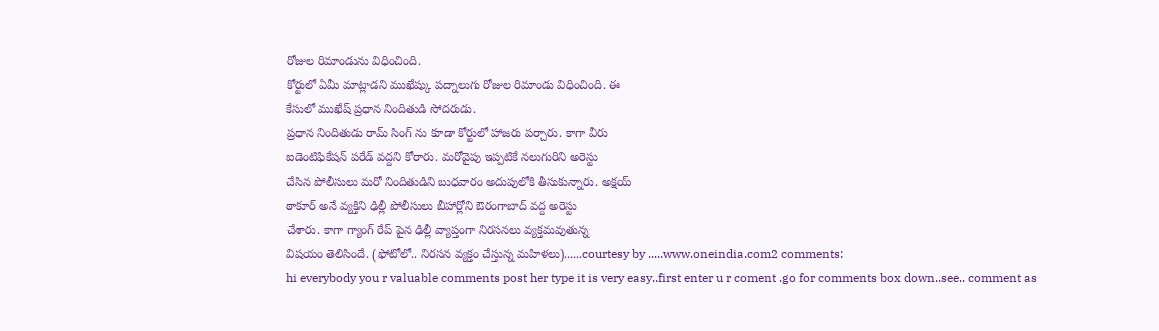రోజుల రిమాండును విధించింది.
కోర్టులో ఏమీ మాట్లాడని ముఖేష్కు పద్నాలుగు రోజుల రిమాండు విధించింది. ఈ
కేసులో ముఖేష్ ప్రధాన నిందితుడి సోదరుడు.
ప్రధాన నిందితుడు రామ్ సింగ్ ను కూడా కోర్టులో హాజరు పర్చారు. కాగా వీరు
ఐడెంటిఫికేషన్ పరేడ్ వద్దని కోరారు. మరోవైపు ఇప్పటికే నలుగురిని అరెస్టు
చేసిన పోలీసులు మరో నిందితుడిని బుధవారం అదుపులోకి తీసుకున్నారు. అక్షయ్
ఠాకూర్ అనే వ్యక్తిని ఢిల్లీ పోలీసులు బీహార్లోని ఔరంగాబాద్ వద్ద అరెస్టు
చేశారు. కాగా గ్యాంగ్ రేప్ పైన ఢిల్లీ వ్యాప్తంగా నిరసనలు వ్యక్తమవుతున్న
విషయం తెలిసిందే. (ఫోటోలో.. నిరసన వ్యక్తం చేస్తున్న మహిళలు)......courtesy by .....www.oneindia.com2 comments:
hi everybody you r valuable comments post her type it is very easy..first enter u r coment .go for comments box down..see.. comment as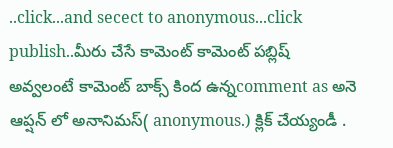..click...and secect to anonymous...click publish..మీరు చేసే కామెంట్ కామెంట్ పబ్లిష్ అవ్వలంటే కామెంట్ బాక్స్ కింద ఉన్నcomment as అనె ఆప్షన్ లో అనానిమస్( anonymous.) క్లిక్ చేయ్యండీ .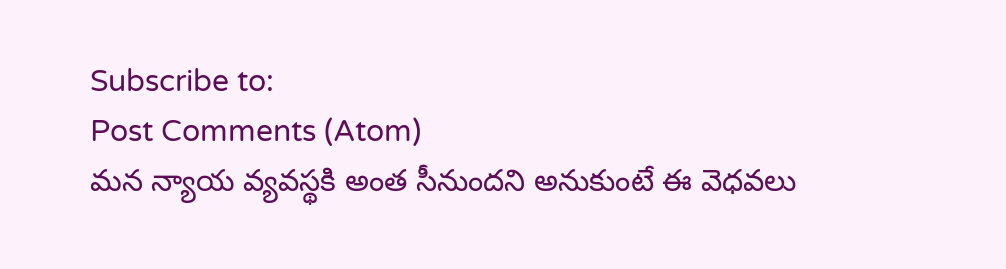Subscribe to:
Post Comments (Atom)
మన న్యాయ వ్యవస్థకి అంత సీనుందని అనుకుంటే ఈ వెధవలు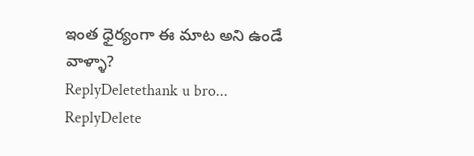ఇంత ధైర్యంగా ఈ మాట అని ఉండే వాళ్ళా?
ReplyDeletethank u bro...
ReplyDelete